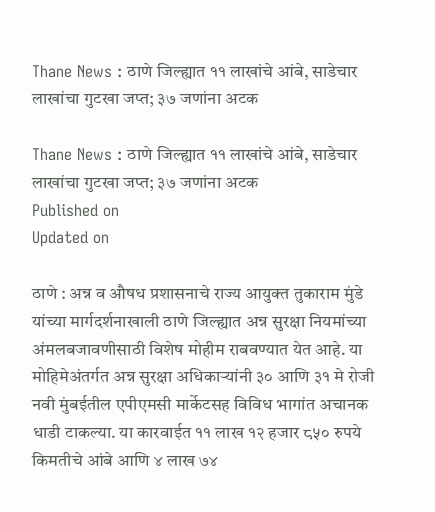Thane News : ठाणे जिल्ह्यात ११ लाखांचे आंबे, साडेचार लाखांचा गुटखा जप्त; ३७ जणांना अटक

Thane News : ठाणे जिल्ह्यात ११ लाखांचे आंबे, साडेचार लाखांचा गुटखा जप्त; ३७ जणांना अटक
Published on
Updated on

ठाणे : अन्न व औषध प्रशासनाचे राज्य आयुक्त तुकाराम मुंडे यांच्या मार्गदर्शनाखाली ठाणे जिल्ह्यात अन्न सुरक्षा नियमांच्या अंमलबजावणीसाठी विशेष मोहीम राबवण्यात येत आहे. या मोहिमेअंतर्गत अन्न सुरक्षा अधिकाऱ्यांनी ३० आणि ३१ मे रोजी नवी मुंबईतील एपीएमसी मार्केटसह विविध भागांत अचानक धाडी टाकल्या. या कारवाईत ११ लाख १२ हजार ८५० रुपये किमतीचे आंबे आणि ४ लाख ७४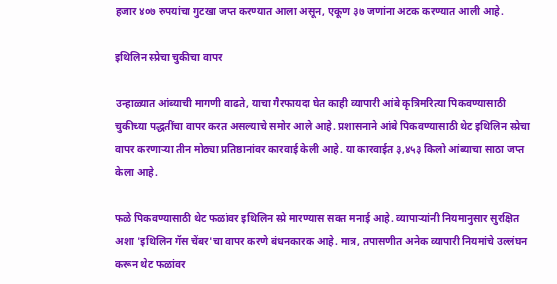हजार ४०७ रुपयांचा गुटखा जप्त करण्यात आला असून, एकूण ३७ जणांना अटक करण्यात आली आहे.

इथिलिन स्प्रेचा चुकीचा वापर

उन्हाळ्यात आंब्याची मागणी वाढते, याचा गैरफायदा घेत काही व्यापारी आंबे कृत्रिमरित्या पिकवण्यासाठी चुकीच्या पद्धतींचा वापर करत असल्याचे समोर आले आहे. प्रशासनाने आंबे पिकवण्यासाठी थेट इथिलिन स्प्रेचा वापर करणाऱ्या तीन मोठ्या प्रतिष्ठानांवर कारवाई केली आहे. या कारवाईत ३,४५३ किलो आंब्याचा साठा जप्त केला आहे.

फळे पिकवण्यासाठी थेट फळांवर इथिलिन स्प्रे मारण्यास सक्त मनाई आहे. व्यापाऱ्यांनी नियमानुसार सुरक्षित अशा 'इथिलिन गॅस चेंबर'चा वापर करणे बंधनकारक आहे. मात्र, तपासणीत अनेक व्यापारी नियमांचे उल्लंघन करून थेट फळांवर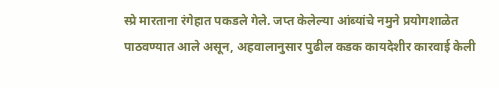स्प्रे मारताना रंगेहात पकडले गेले. जप्त केलेल्या आंब्यांचे नमुने प्रयोगशाळेत पाठवण्यात आले असून, अहवालानुसार पुढील कडक कायदेशीर कारवाई केली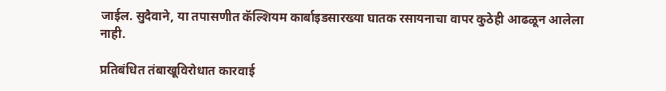जाईल. सुदैवाने, या तपासणीत कॅल्शियम कार्बाइडसारख्या घातक रसायनाचा वापर कुठेही आढळून आलेला नाही.

प्रतिबंधित तंबाखूविरोधात कारवाई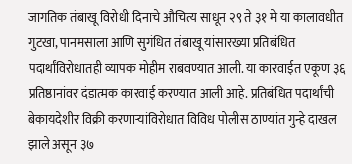जागतिक तंबाखू विरोधी दिनाचे औचित्य साधून २९ ते ३१ मे या कालावधीत गुटखा, पानमसाला आणि सुगंधित तंबाखू यांसारख्या प्रतिबंधित पदार्थांविरोधातही व्यापक मोहीम राबवण्यात आली. या कारवाईत एकूण ३६ प्रतिष्ठानांवर दंडात्मक कारवाई करण्यात आली आहे. प्रतिबंधित पदार्थांची बेकायदेशीर विक्री करणाऱ्यांविरोधात विविध पोलीस ठाण्यांत गुन्हे दाखल झाले असून ३७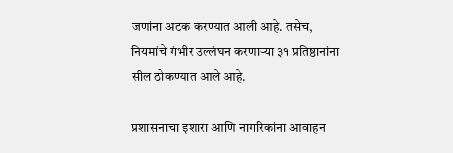जणांना अटक करण्यात आली आहे. तसेच, नियमांचे गंभीर उल्लंघन करणाऱ्या ३१ प्रतिष्ठानांना सील ठोकण्यात आले आहे.

प्रशासनाचा इशारा आणि नागरिकांना आवाहन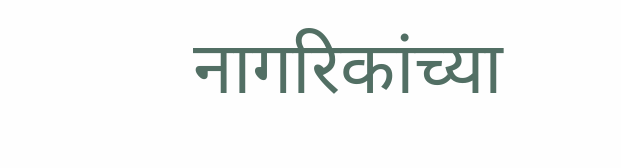नागरिकांच्या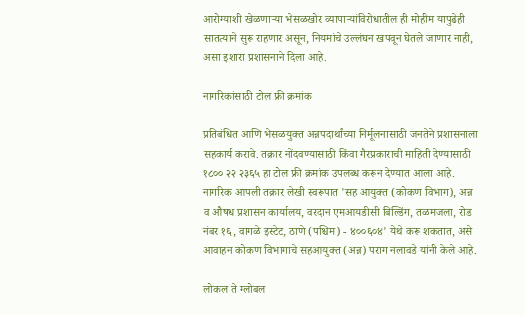आरोग्याशी खेळणाऱ्या भेसळखोर व्यापाऱ्यांविरोधातील ही मोहीम यापुढेही सातत्याने सुरू राहणार असून, नियमांचे उल्लंघन खपवून घेतले जाणार नाही, असा इशारा प्रशासनाने दिला आहे.

नागरिकांसाठी टोल फ्री क्रमांक

प्रतिबंधित आणि भेसळयुक्त अन्नपदार्थांच्या निर्मूलनासाठी जनतेने प्रशासनाला सहकार्य करावे. तक्रार नोंदवण्यासाठी किंवा गैरप्रकाराची माहिती देण्यासाठी १८०० २२ २३६५ हा टोल फ्री क्रमांक उपलब्ध करून देण्यात आला आहे. नागरिक आपली तक्रार लेखी स्वरूपात 'सह आयुक्त (कोकण विभाग), अन्न व औषध प्रशासन कार्यालय, वरदान एमआयडीसी बिल्डिंग, तळमजला, रोड नंबर १६, वागळे इस्टेट, ठाणे (पश्चिम) - ४००६०४' येथे करू शकतात, असे आवाहन कोकण विभागाचे सहआयुक्त (अन्न) पराग नलावडे यांनी केले आहे.

लोकल ते ग्लोबल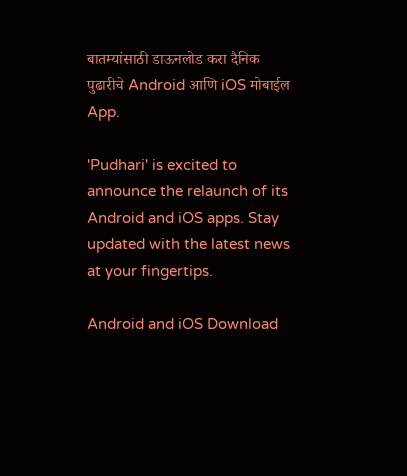बातम्यांसाठी डाऊनलोड करा दैनिक पुढारीचे Android आणि iOS मोबाईल App.

'Pudhari' is excited to announce the relaunch of its Android and iOS apps. Stay updated with the latest news at your fingertips.

Android and iOS Download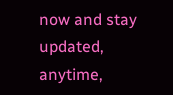now and stay updated, anytime,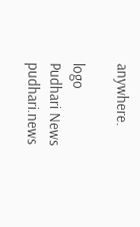anywhere.

logo
Pudhari News
pudhari.news